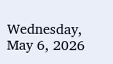Wednesday, May 6, 2026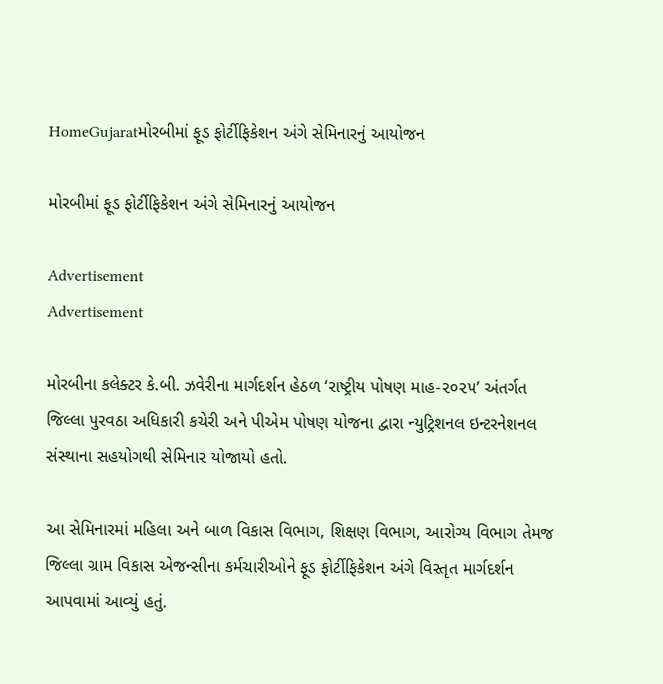HomeGujaratમોરબીમાં ફૂડ ફોર્ટીફિકેશન અંગે સેમિનારનું આયોજન

મોરબીમાં ફૂડ ફોર્ટીફિકેશન અંગે સેમિનારનું આયોજન

Advertisement
Advertisement

મોરબીના કલેક્ટર કે.બી. ઝવેરીના માર્ગદર્શન હેઠળ ‘રાષ્ટ્રીય પોષણ માહ-૨૦૨૫’ અંતર્ગત જિલ્લા પુરવઠા અધિકારી કચેરી અને પીએમ પોષણ યોજના દ્વારા ન્યુટ્રિશનલ ઇન્ટરનેશનલ સંસ્થાના સહયોગથી સેમિનાર યોજાયો હતો.

આ સેમિનારમાં મહિલા અને બાળ વિકાસ વિભાગ, શિક્ષણ વિભાગ, આરોગ્ય વિભાગ તેમજ જિલ્લા ગ્રામ વિકાસ એજન્સીના કર્મચારીઓને ફૂડ ફોર્ટીફિકેશન અંગે વિસ્તૃત માર્ગદર્શન આપવામાં આવ્યું હતું.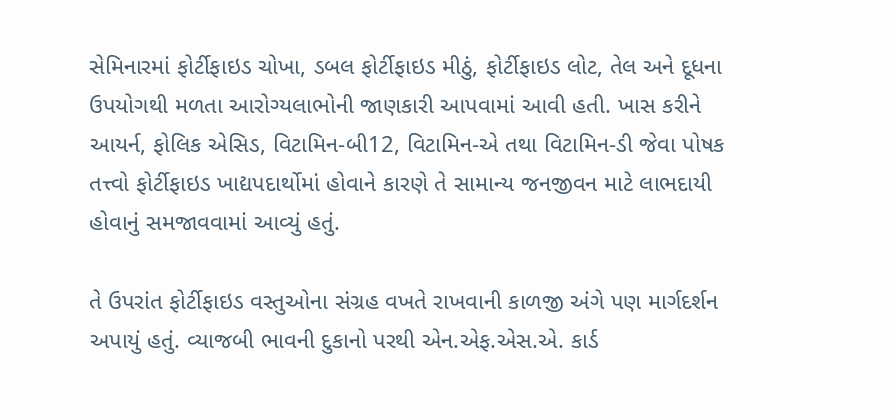સેમિનારમાં ફોર્ટીફાઇડ ચોખા, ડબલ ફોર્ટીફાઇડ મીઠું, ફોર્ટીફાઇડ લોટ, તેલ અને દૂધના ઉપયોગથી મળતા આરોગ્યલાભોની જાણકારી આપવામાં આવી હતી. ખાસ કરીને આયર્ન, ફોલિક એસિડ, વિટામિન-બી12, વિટામિન-એ તથા વિટામિન-ડી જેવા પોષક તત્ત્વો ફોર્ટીફાઇડ ખાદ્યપદાર્થોમાં હોવાને કારણે તે સામાન્ય જનજીવન માટે લાભદાયી હોવાનું સમજાવવામાં આવ્યું હતું.

તે ઉપરાંત ફોર્ટીફાઇડ વસ્તુઓના સંગ્રહ વખતે રાખવાની કાળજી અંગે પણ માર્ગદર્શન અપાયું હતું. વ્યાજબી ભાવની દુકાનો પરથી એન.એફ.એસ.એ. કાર્ડ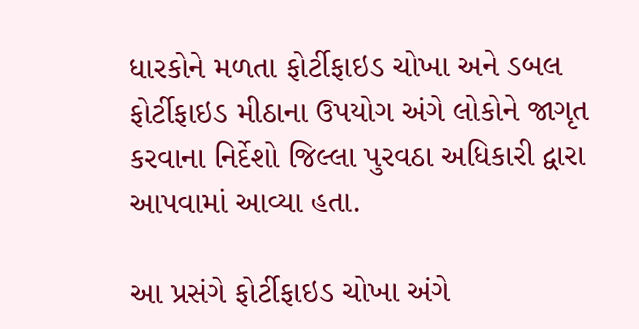ધારકોને મળતા ફોર્ટીફાઇડ ચોખા અને ડબલ ફોર્ટીફાઇડ મીઠાના ઉપયોગ અંગે લોકોને જાગૃત કરવાના નિર્દેશો જિલ્લા પુરવઠા અધિકારી દ્વારા આપવામાં આવ્યા હતા.

આ પ્રસંગે ફોર્ટીફાઇડ ચોખા અંગે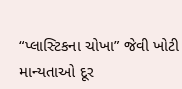“પ્લાસ્ટિકના ચોખા” જેવી ખોટી માન્યતાઓ દૂર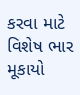કરવા માટે વિશેષ ભાર મૂકાયો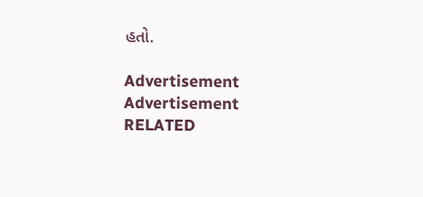હતો.

Advertisement
Advertisement
RELATED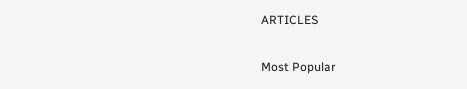ARTICLES

Most Popular